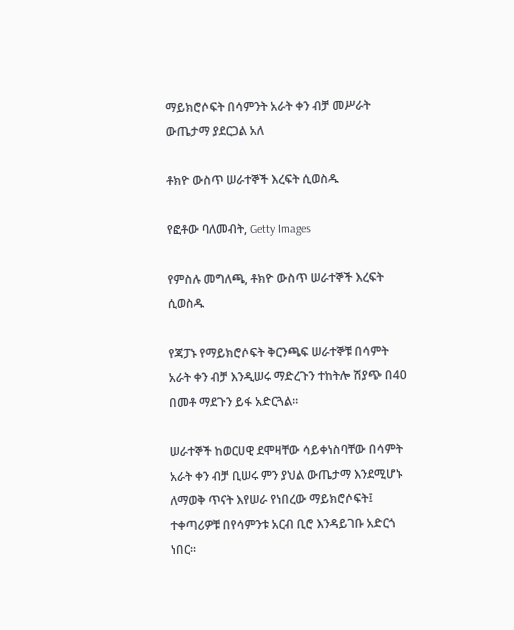ማይክሮሶፍት በሳምንት አራት ቀን ብቻ መሥራት ውጤታማ ያደርጋል አለ

ቶክዮ ውስጥ ሠራተኞች እረፍት ሲወስዱ

የፎቶው ባለመብት, Getty Images

የምስሉ መግለጫ, ቶክዮ ውስጥ ሠራተኞች እረፍት ሲወስዱ

የጃፓኑ የማይክሮሶፍት ቅርንጫፍ ሠራተኞቹ በሳምት አራት ቀን ብቻ እንዲሠሩ ማድረጉን ተከትሎ ሽያጭ በ40 በመቶ ማደጉን ይፋ አድርጓል።

ሠራተኞች ከወርሀዊ ደሞዛቸው ሳይቀነስባቸው በሳምት አራት ቀን ብቻ ቢሠሩ ምን ያህል ውጤታማ እንደሚሆኑ ለማወቅ ጥናት እየሠራ የነበረው ማይክሮሶፍት፤ ተቀጣሪዎቹ በየሳምንቱ አርብ ቢሮ እንዳይገቡ አድርጎ ነበር።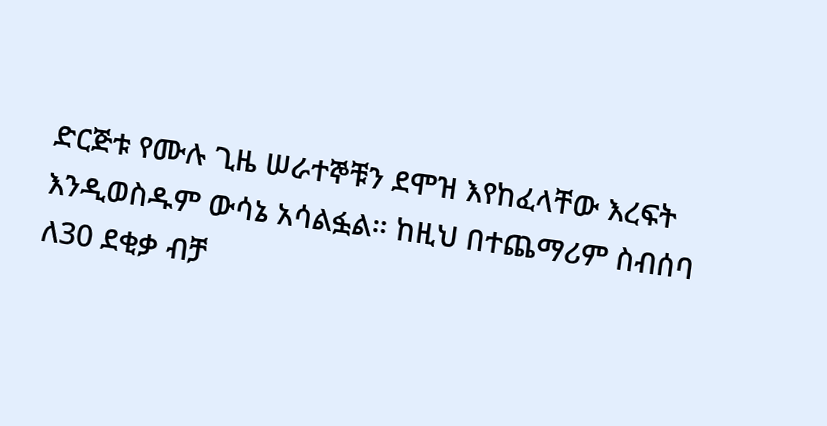ድርጅቱ የሙሉ ጊዜ ሠራተኞቹን ደሞዝ እየከፈላቸው እረፍት እንዲወስዱም ውሳኔ አሳልፏል። ከዚህ በተጨማሪም ስብሰባ ለ30 ደቂቃ ብቻ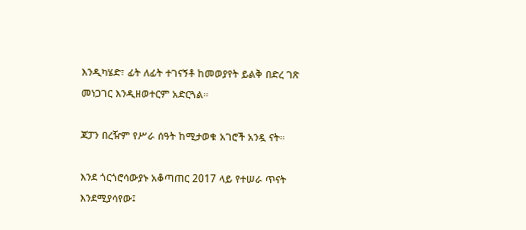እንዲካሄድ፣ ፊት ለፊት ተገናኝቶ ከመወያየት ይልቅ በድረ ገጽ መነጋገር እንዲዘወተርም አድርጓል።

ጃፓን በረዥም የሥራ ሰዓት ከሚታወቁ አገሮች አንዷ ናት።

እንደ ጎርጎሮሳውያኑ አቆጣጠር 2017 ላይ የተሠራ ጥናት እንደሚያሳየው፤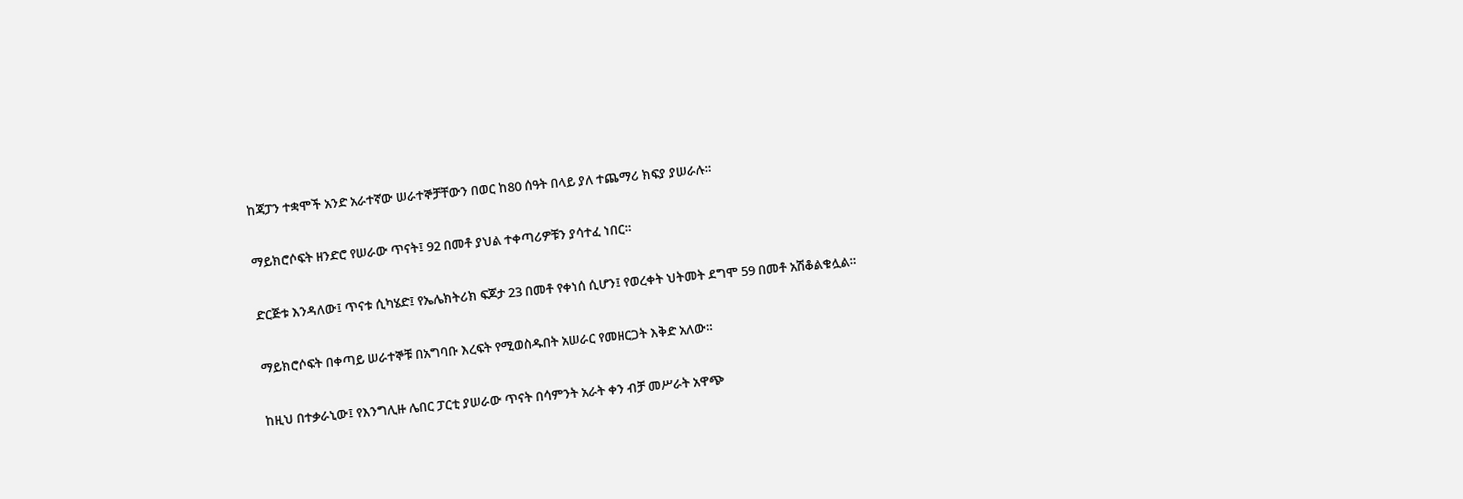ከጃፓን ተቋሞች አንድ አራተኛው ሠራተኞቻቸውን በወር ከ80 ሰዓት በላይ ያለ ተጨማሪ ክፍያ ያሠራሉ።

ማይክሮሶፍት ዘንድሮ የሠራው ጥናት፤ 92 በመቶ ያህል ተቀጣሪዎቹን ያሳተፈ ነበር።

ድርጅቱ እንዳለው፤ ጥናቱ ሲካሄድ፤ የኤሌክትሪክ ፍጆታ 23 በመቶ የቀነሰ ሲሆን፤ የወረቀት ህትመት ደግሞ 59 በመቶ አሽቆልቁሏል።

ማይክሮሶፍት በቀጣይ ሠራተኞቹ በአግባቡ እረፍት የሚወስዱበት አሠራር የመዘርጋት እቅድ አለው።

ከዚህ በተቃራኒው፤ የእንግሊዙ ሌበር ፓርቲ ያሠራው ጥናት በሳምንት አራት ቀን ብቻ መሥራት አዋጭ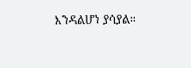እንዳልሆነ ያሳያል።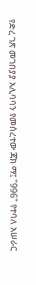የድረ ገጽ መገበያያ አሊባባን የመሰረተው ጃክ ማ፤ "996" የተባለ አሠራር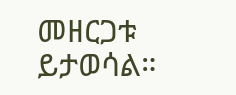መዘርጋቱ ይታወሳል።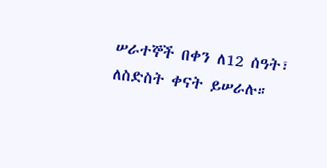ሠራተኞች በቀን ለ12 ሰዓት፣ ለስድስት ቀናት ይሠራሉ።